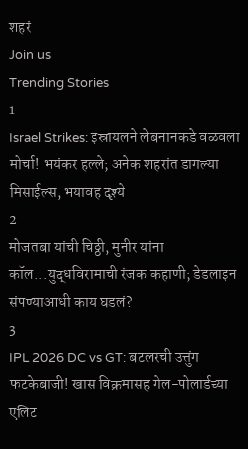शहरं
Join us
Trending Stories
1
Israel Strikes: इस्रायलने लेबनानकडे वळवला मोर्चा! भयंकर हल्ले; अनेक शहरांत डागल्या मिसाईल्स, भयावह दृश्ये
2
मोजतबा यांची चिठ्ठी, मुनीर यांना कॉल...युद्धविरामाची रंजक कहाणी; डेडलाइन संपण्याआधी काय घडलं?
3
IPL 2026 DC vs GT: बटलरची उत्तुंग फटकेबाजी! खास विक्रमासह गेल-पोलार्डच्या एलिट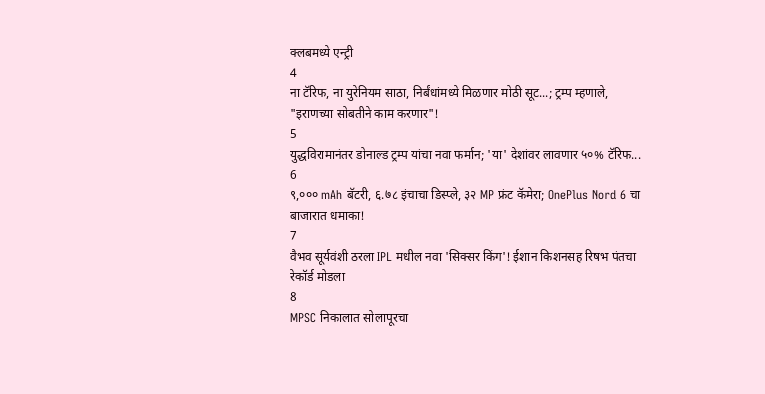क्लबमध्ये एन्ट्री
4
ना टॅरिफ, ना युरेनियम साठा, निर्बंधांमध्ये मिळणार मोठी सूट...; ट्रम्प म्हणाले, "इराणच्या सोबतीने काम करणार"!
5
युद्धविरामानंतर डोनाल्ड ट्रम्प यांचा नवा फर्मान; 'या' देशांवर लावणार ५०% टॅरिफ...
6
९,००० mAh बॅटरी, ६.७८ इंचाचा डिस्प्ले, ३२ MP फ्रंट कॅमेरा; OnePlus Nord 6 चा बाजारात धमाका!
7
वैभव सूर्यवंशी ठरला IPL मधील नवा 'सिक्सर किंग'! ईशान किशनसह रिषभ पंतचा रेकॉर्ड मोडला
8
MPSC निकालात सोलापूरचा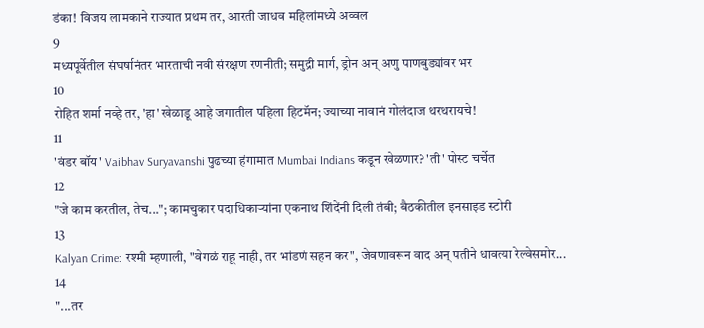डंका! विजय लामकाने राज्यात प्रथम तर, आरती जाधव महिलांमध्ये अव्वल
9
मध्यपूर्वेतील संघर्षानंतर भारताची नवी संरक्षण रणनीती; समुद्री मार्ग, ड्रोन अन् अणु पाणबुड्यांवर भर
10
रोहित शर्मा नव्हे तर, 'हा' खेळाडू आहे जगातील पहिला हिटमॅन; ज्याच्या नावानं गोलंदाज थरथरायचे!
11
'वंडर बॉय' Vaibhav Suryavanshi पुढच्या हंगामात Mumbai Indians कडून खेळणार? 'ती' पोस्ट चर्चेत
12
"जे काम करतील, तेच..."; कामचुकार पदाधिकाऱ्यांना एकनाथ शिंदेंनी दिली तंबी; बैठकीतील इनसाइड स्टोरी
13
Kalyan Crime: रश्मी म्हणाली, "वेगळं राहू नाही, तर भांडणं सहन कर", जेवणावरून वाद अन् पतीने धावत्या रेल्वेसमोर...
14
"...तर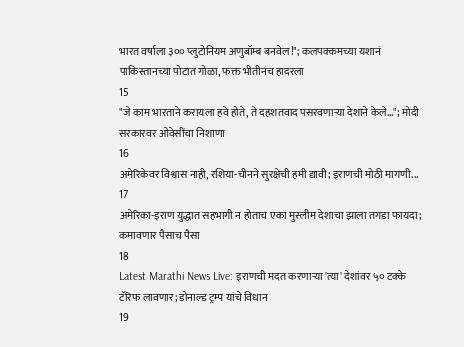भारत वर्षाला ३०० प्लुटोनियम अणुबॉम्ब बनवेल!"; कलपक्कमच्या यशानं पाकिस्तानच्या पोटात गोळा, फक्त भीतीनंच हादरला
15
"जे काम भारताने करायला हवे होते, ते दहशतवाद पसरवणाऱ्या देशाने केले..."; मोदी सरकारवर ओवेसींचा निशाणा
16
अमेरिकेवर विश्वास नाही, रशिया-चीनने सुरक्षेची हमी द्यावी; इराणची मोठी मागणी...
17
अमेरिका-इराण युद्धात सहभागी न होताच एका मुस्लीम देशाचा झाला तगडा फायदा; कमावणार पैसाच पैसा
18
Latest Marathi News Live: इराणची मदत करणाऱ्या 'त्या' देशांवर ५० टक्के टॅरिफ लावणार; डोनाल्ड ट्रम्प यांचे विधान
19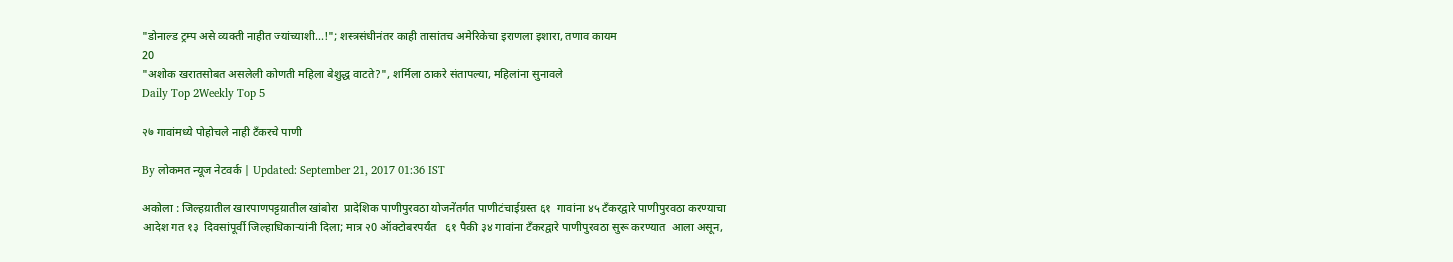"डोनाल्ड ट्रम्प असे व्यक्ती नाहीत ज्यांच्याशी...!"; शस्त्रसंधीनंतर काही तासांतच अमेरिकेचा इराणला इशारा, तणाव कायम
20
"अशोक खरातसोबत असलेली कोणती महिला बेशुद्ध वाटते?", शर्मिला ठाकरे संतापल्या, महिलांना सुनावले
Daily Top 2Weekly Top 5

२७ गावांमध्ये पोहोचले नाही टँकरचे पाणी

By लोकमत न्यूज नेटवर्क | Updated: September 21, 2017 01:36 IST

अकोला : जिल्हय़ातील खारपाणपट्टय़ातील खांबोरा  प्रादेशिक पाणीपुरवठा योजनेंतर्गत पाणीटंचाईग्रस्त ६१  गावांना ४५ टँकरद्वारे पाणीपुरवठा करण्याचा आदेश गत १३  दिवसांपूर्वी जिल्हाधिकार्‍यांनी दिला; मात्र २0 ऑक्टोबरपर्यंत   ६१ पैकी ३४ गावांना टँकरद्वारे पाणीपुरवठा सुरू करण्यात  आला असून,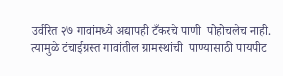उर्वरित २७ गावांमध्ये अद्यापही टँकरचे पाणी  पोहोचलेच नाही. त्यामुळे टंचाईग्रस्त गावांतील ग्रामस्थांची  पाण्यासाठी पायपीट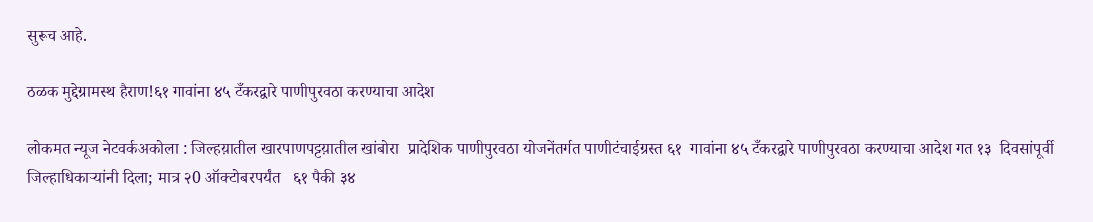सुरूच आहे.

ठळक मुद्देग्रामस्थ हैराण!६१ गावांना ४५ टँकरद्वारे पाणीपुरवठा करण्याचा आदेश

लोकमत न्यूज नेटवर्कअकोला : जिल्हय़ातील खारपाणपट्टय़ातील खांबोरा  प्रादेशिक पाणीपुरवठा योजनेंतर्गत पाणीटंचाईग्रस्त ६१  गावांना ४५ टँकरद्वारे पाणीपुरवठा करण्याचा आदेश गत १३  दिवसांपूर्वी जिल्हाधिकार्‍यांनी दिला; मात्र २0 ऑक्टोबरपर्यंत   ६१ पैकी ३४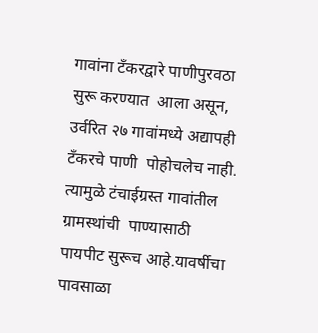गावांना टँकरद्वारे पाणीपुरवठा सुरू करण्यात  आला असून, उर्वरित २७ गावांमध्ये अद्यापही टँकरचे पाणी  पोहोचलेच नाही. त्यामुळे टंचाईग्रस्त गावांतील ग्रामस्थांची  पाण्यासाठी पायपीट सुरूच आहे.यावर्षीचा पावसाळा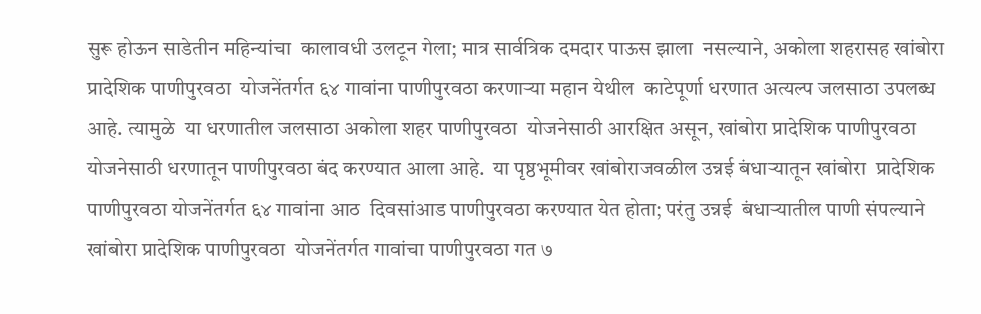सुरू होऊन साडेतीन महिन्यांचा  कालावधी उलटून गेला; मात्र सार्वत्रिक दमदार पाऊस झाला  नसल्याने, अकोला शहरासह खांबोरा प्रादेशिक पाणीपुरवठा  योजनेंतर्गत ६४ गावांना पाणीपुरवठा करणार्‍या महान येथील  काटेपूर्णा धरणात अत्यल्प जलसाठा उपलब्ध आहे. त्यामुळे  या धरणातील जलसाठा अकोला शहर पाणीपुरवठा  योजनेसाठी आरक्षित असून, खांबोरा प्रादेशिक पाणीपुरवठा  योजनेसाठी धरणातून पाणीपुरवठा बंद करण्यात आला आहे.  या पृष्ठभूमीवर खांबोराजवळील उन्नई बंधार्‍यातून खांबोरा  प्रादेशिक पाणीपुरवठा योजनेंतर्गत ६४ गावांना आठ  दिवसांआड पाणीपुरवठा करण्यात येत होता; परंतु उन्नई  बंधार्‍यातील पाणी संपल्याने खांबोरा प्रादेशिक पाणीपुरवठा  योजनेंतर्गत गावांचा पाणीपुरवठा गत ७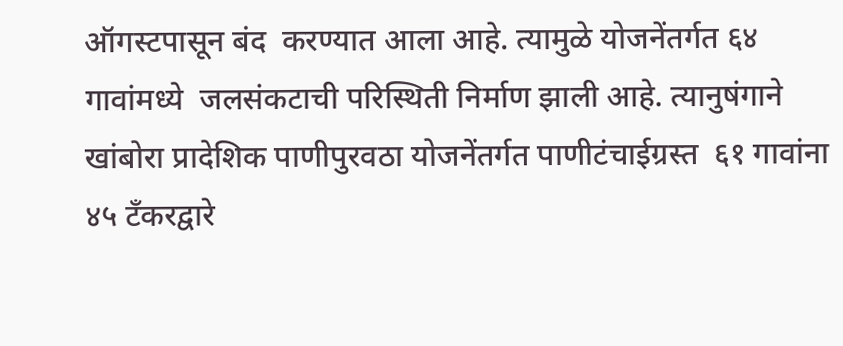ऑगस्टपासून बंद  करण्यात आला आहे. त्यामुळे योजनेंतर्गत ६४ गावांमध्ये  जलसंकटाची परिस्थिती निर्माण झाली आहे. त्यानुषंगाने  खांबोरा प्रादेशिक पाणीपुरवठा योजनेंतर्गत पाणीटंचाईग्रस्त  ६१ गावांना ४५ टँकरद्वारे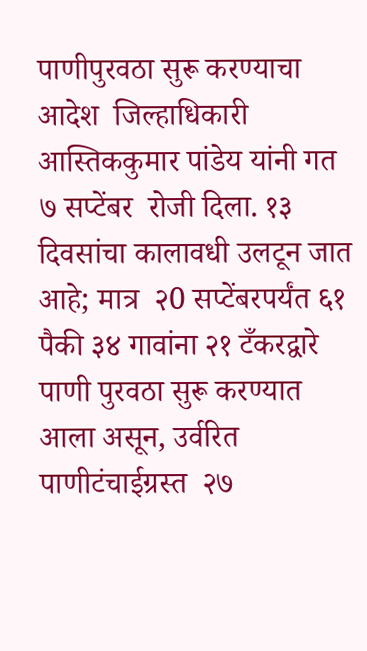पाणीपुरवठा सुरू करण्याचा आदेश  जिल्हाधिकारी आस्तिककुमार पांडेय यांनी गत ७ सप्टेंबर  रोजी दिला. १३ दिवसांचा कालावधी उलटून जात आहे; मात्र  २0 सप्टेंबरपर्यंत ६१ पैकी ३४ गावांना २१ टँकरद्वारे  पाणी पुरवठा सुरू करण्यात आला असून, उर्वरित पाणीटंचाईग्रस्त  २७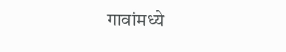गावांमध्ये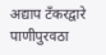अद्याप टँकरद्वारे पाणीपुरवठा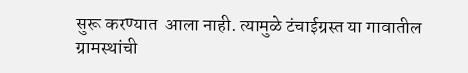सुरू करण्यात  आला नाही. त्यामुळे टंचाईग्रस्त या गावातील ग्रामस्थांची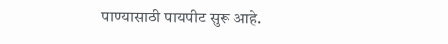पाण्यासाठी पायपीट सुरू आहे.